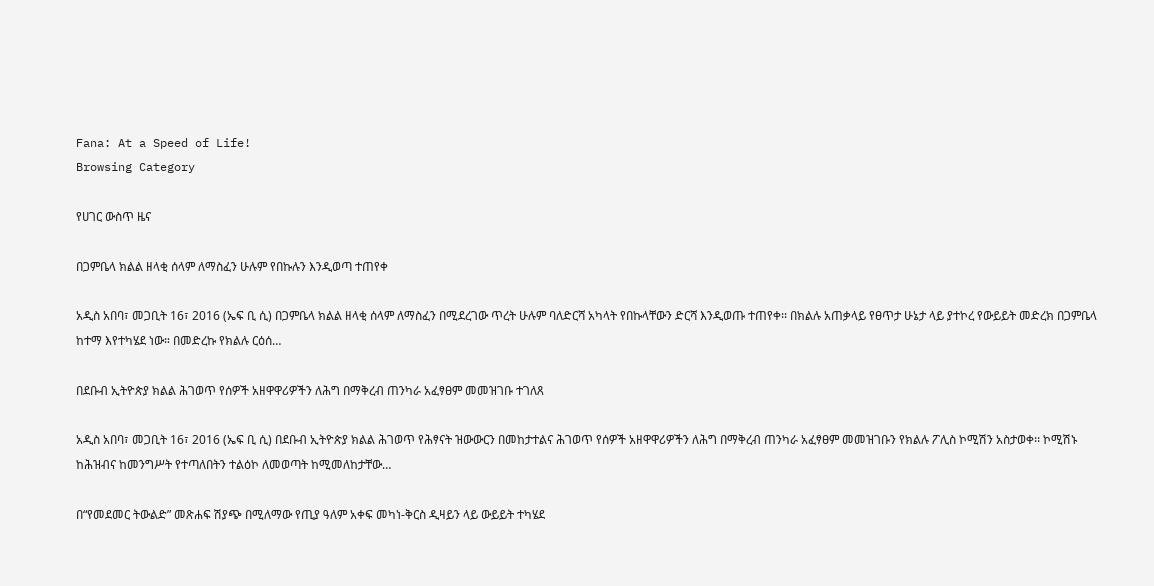Fana: At a Speed of Life!
Browsing Category

የሀገር ውስጥ ዜና

በጋምቤላ ክልል ዘላቂ ሰላም ለማስፈን ሁሉም የበኩሉን እንዲወጣ ተጠየቀ

አዲስ አበባ፣ መጋቢት 16፣ 2016 (ኤፍ ቢ ሲ) በጋምቤላ ክልል ዘላቂ ሰላም ለማስፈን በሚደረገው ጥረት ሁሉም ባለድርሻ አካላት የበኩላቸውን ድርሻ እንዲወጡ ተጠየቀ፡፡ በክልሉ አጠቃላይ የፀጥታ ሁኔታ ላይ ያተኮረ የውይይት መድረክ በጋምቤላ ከተማ እየተካሄደ ነው። በመድረኩ የክልሉ ርዕሰ…

በደቡብ ኢትዮጵያ ክልል ሕገወጥ የሰዎች አዘዋዋሪዎችን ለሕግ በማቅረብ ጠንካራ አፈፃፀም መመዝገቡ ተገለጸ

አዲስ አበባ፣ መጋቢት 16፣ 2016 (ኤፍ ቢ ሲ) በደቡብ ኢትዮጵያ ክልል ሕገወጥ የሕፃናት ዝውውርን በመከታተልና ሕገወጥ የሰዎች አዘዋዋሪዎችን ለሕግ በማቅረብ ጠንካራ አፈፃፀም መመዝገቡን የክልሉ ፖሊስ ኮሚሽን አስታወቀ፡፡ ኮሚሽኑ ከሕዝብና ከመንግሥት የተጣለበትን ተልዕኮ ለመወጣት ከሚመለከታቸው…

በ“የመደመር ትውልድ” መጽሐፍ ሽያጭ በሚለማው የጢያ ዓለም አቀፍ መካነ-ቅርስ ዲዛይን ላይ ውይይት ተካሄደ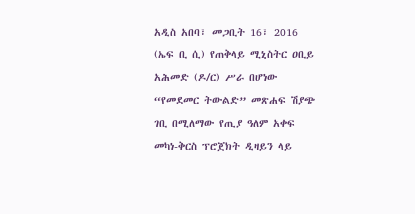አዲስ አበባ፣ መጋቢት 16፣ 2016 (ኤፍ ቢ ሲ) የጠቅላይ ሚኒስትር ዐቢይ አሕመድ (ዶ/ር) ሥራ በሆነው “የመደመር ትውልድ” መጽሐፍ ሽያጭ ገቢ በሚለማው የጢያ ዓለም አቀፍ መካነ-ቅርስ ፕሮጀክት ዲዛይን ላይ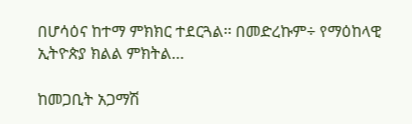በሆሳዕና ከተማ ምክክር ተደርጓል፡፡ በመድረኩም÷ የማዕከላዊ ኢትዮጵያ ክልል ምክትል…

ከመጋቢት አጋማሽ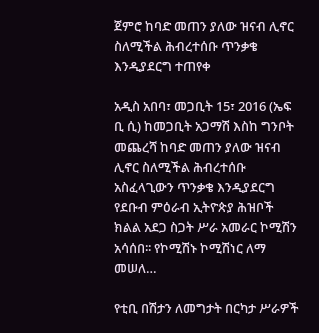ጀምሮ ከባድ መጠን ያለው ዝናብ ሊኖር ስለሚችል ሕብረተሰቡ ጥንቃቄ እንዲያደርግ ተጠየቀ

አዲስ አበባ፣ መጋቢት 15፣ 2016 (ኤፍ ቢ ሲ) ከመጋቢት አጋማሽ እስከ ግንቦት መጨረሻ ከባድ መጠን ያለው ዝናብ ሊኖር ስለሚችል ሕብረተሰቡ አስፈላጊውን ጥንቃቄ እንዲያደርግ የደቡብ ምዕራብ ኢትዮጵያ ሕዝቦች ክልል አደጋ ስጋት ሥራ አመራር ኮሚሽን አሳሰበ፡፡ የኮሚሽኑ ኮሚሽነር ለማ መሠለ…

የቲቢ በሽታን ለመግታት በርካታ ሥራዎች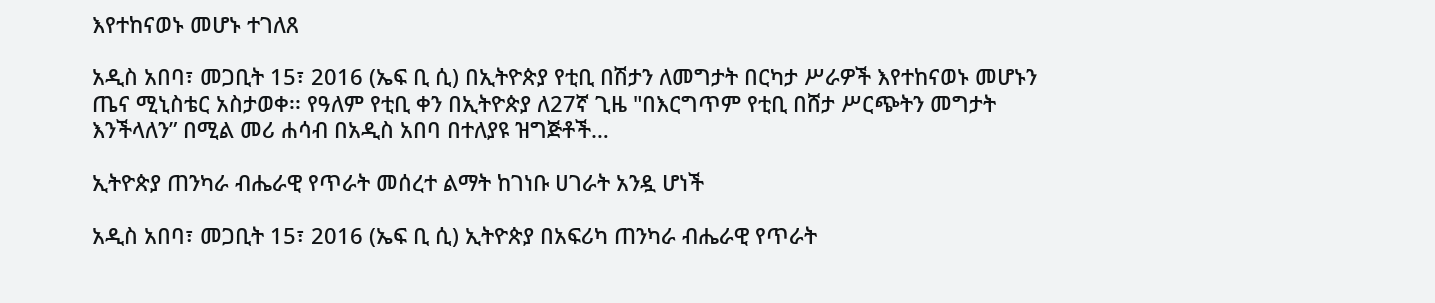እየተከናወኑ መሆኑ ተገለጸ

አዲስ አበባ፣ መጋቢት 15፣ 2016 (ኤፍ ቢ ሲ) በኢትዮጵያ የቲቢ በሽታን ለመግታት በርካታ ሥራዎች እየተከናወኑ መሆኑን ጤና ሚኒስቴር አስታወቀ፡፡ የዓለም የቲቢ ቀን በኢትዮጵያ ለ27ኛ ጊዜ "በእርግጥም የቲቢ በሸታ ሥርጭትን መግታት እንችላለን” በሚል መሪ ሐሳብ በአዲስ አበባ በተለያዩ ዝግጅቶች…

ኢትዮጵያ ጠንካራ ብሔራዊ የጥራት መሰረተ ልማት ከገነቡ ሀገራት አንዷ ሆነች

አዲስ አበባ፣ መጋቢት 15፣ 2016 (ኤፍ ቢ ሲ) ኢትዮጵያ በአፍሪካ ጠንካራ ብሔራዊ የጥራት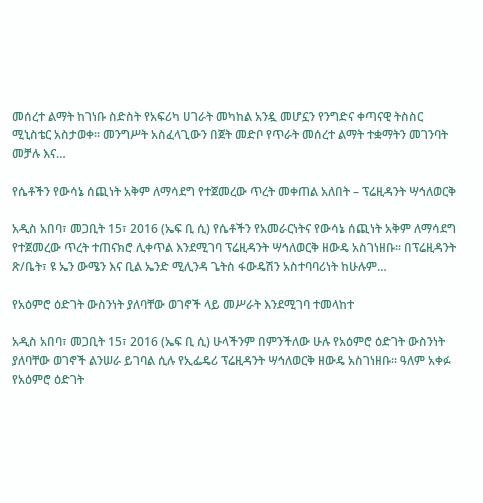መሰረተ ልማት ከገነቡ ስድስት የአፍሪካ ሀገራት መካከል አንዷ መሆኗን የንግድና ቀጣናዊ ትስስር ሚኒስቴር አስታወቀ፡፡ መንግሥት አስፈላጊውን በጀት መድቦ የጥራት መሰረተ ልማት ተቋማትን መገንባት መቻሉ እና…

የሴቶችን የውሳኔ ሰጪነት አቅም ለማሳደግ የተጀመረው ጥረት መቀጠል አለበት – ፕሬዚዳንት ሣኅለወርቅ

አዲስ አበባ፣ መጋቢት 15፣ 2016 (ኤፍ ቢ ሲ) የሴቶችን የአመራርነትና የውሳኔ ሰጪነት አቅም ለማሳደግ የተጀመረው ጥረት ተጠናክሮ ሊቀጥል እንደሚገባ ፕሬዚዳንት ሣኅለወርቅ ዘውዴ አስገነዘቡ፡፡ በፕሬዚዳንት ጽ/ቤት፣ ዩ ኤን ውሜን እና ቢል ኤንድ ሚሊንዳ ጌትስ ፋውዴሽን አስተባባሪነት ከሁሉም…

የአዕምሮ ዕድገት ውስንነት ያለባቸው ወገኖች ላይ መሥራት እንደሚገባ ተመላከተ

አዲስ አበባ፣ መጋቢት 15፣ 2016 (ኤፍ ቢ ሲ) ሁላችንም በምንችለው ሁሉ የአዕምሮ ዕድገት ውስንነት ያለባቸው ወገኖች ልንሠራ ይገባል ሲሉ የኢፌዴሪ ፕሬዚዳንት ሣኅለወርቅ ዘውዴ አስገነዘቡ፡፡ ዓለም አቀፉ የአዕምሮ ዕድገት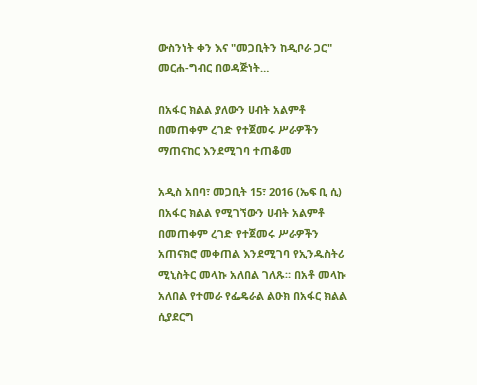ውስንነት ቀን እና "መጋቢትን ከዲቦራ ጋር" መርሐ-ግብር በወዳጅነት…

በአፋር ክልል ያለውን ሀብት አልምቶ በመጠቀም ረገድ የተጀመሩ ሥራዎችን ማጠናከር እንደሚገባ ተጠቆመ

አዲስ አበባ፣ መጋቢት 15፣ 2016 (ኤፍ ቢ ሲ) በአፋር ክልል የሚገኘውን ሀብት አልምቶ በመጠቀም ረገድ የተጀመሩ ሥራዎችን አጠናክሮ መቀጠል እንደሚገባ የኢንዱስትሪ ሚኒስትር መላኩ አለበል ገለጹ። በአቶ መላኩ አለበል የተመራ የፌዴራል ልዑክ በአፋር ክልል ሲያደርግ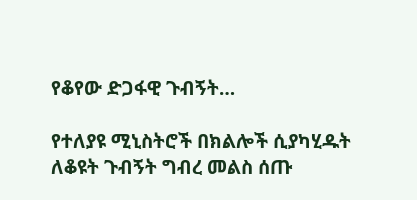የቆየው ድጋፋዊ ጉብኝት…

የተለያዩ ሚኒስትሮች በክልሎች ሲያካሂዱት ለቆዩት ጉብኝት ግብረ መልስ ሰጡ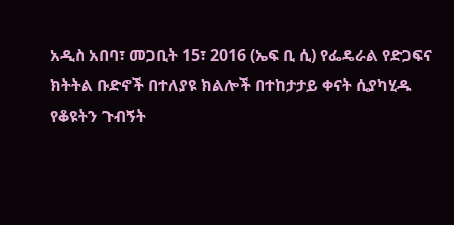አዲስ አበባ፣ መጋቢት 15፣ 2016 (ኤፍ ቢ ሲ) የፌዴራል የድጋፍና ክትትል ቡድኖች በተለያዩ ክልሎች በተከታታይ ቀናት ሲያካሂዱ የቆዩትን ጉብኝት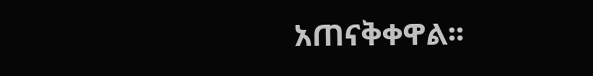አጠናቅቀዋል፡፡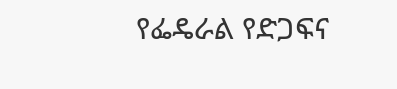የፌዴራል የድጋፍና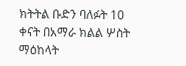ክትትል ቡድን ባለፉት 10 ቀናት በአማራ ክልል ሦስት ማዕከላት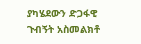ያካሄደውን ድጋፋዊ ጉብኝት አስመልክቶ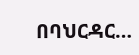በባህርዳር…